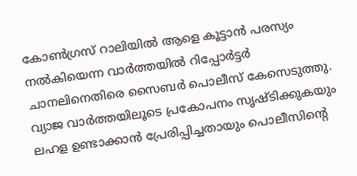കോൺഗ്രസ് റാലിയിൽ ആളെ കൂട്ടാൻ പരസ്യം നൽകിയെന്ന വാർത്തയിൽ റിപ്പോർട്ടർ ചാനലിനെതിരെ സൈബർ പൊലീസ് കേസെടുത്തു. വ്യാജ വാർത്തയിലൂടെ പ്രകോപനം സൃഷ്ടിക്കുകയും ലഹള ഉണ്ടാക്കാൻ പ്രേരിപ്പിച്ചതായും പൊലീസിന്റെ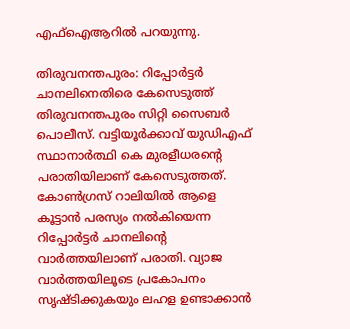എഫ്ഐആറില്‍ പറയുന്നു.

തിരുവനന്തപുരം: റിപ്പോർട്ടർ ചാനലിനെതിരെ കേസെടുത്ത് തിരുവനന്തപുരം സിറ്റി സൈബർ പൊലീസ്. വട്ടിയൂർക്കാവ് യുഡിഎഫ് സ്ഥാനാർത്ഥി കെ മുരളീധരൻ്റെ പരാതിയിലാണ് കേസെടുത്തത്. കോൺഗ്രസ് റാലിയിൽ ആളെ കൂട്ടാൻ പരസ്യം നൽകിയെന്ന റിപ്പോർട്ടർ ചാനലിൻ്റെ വാർത്തയിലാണ് പരാതി. വ്യാജ വാർത്തയിലൂടെ പ്രകോപനം സൃഷ്ടിക്കുകയും ലഹള ഉണ്ടാക്കാൻ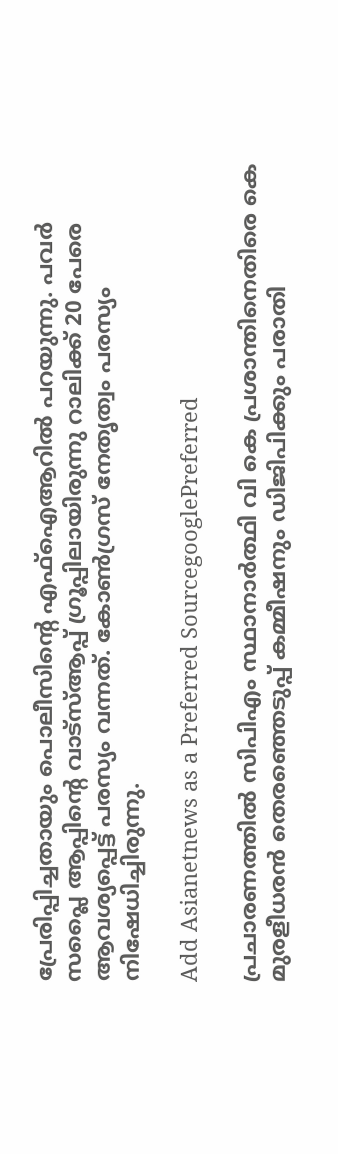പ്രേരിപ്പിച്ചതായും പൊലീസിന്റെ എഫ്ഐആറില്‍ പറയുന്നു. പവർ സപ്ലൈ ആപ്പിൻ്റെ വാട്സ്ആപ്പ് ഗ്രൂപ്പിലായിരുന്നു റാലിക്ക് 20 പേരെ ആവശ്യപ്പെട്ട് പരസ്യം വന്നത്. കോൺഗ്രസ് നേതൃത്വം പരസ്യം നിഷേധിച്ചിരുന്നു.

Add Asianetnews as a Preferred SourcegooglePreferred

പ്രചാരണത്തില്‍ സിപിഎം സ്ഥാനാര്‍ത്ഥി വി കെ പ്രശാന്തിനെതിരെ കെ മുരളീധരന്‍ തെരഞ്ഞെടുപ്പ് കമ്മീഷനും ഡിജിപിക്കും പരാതി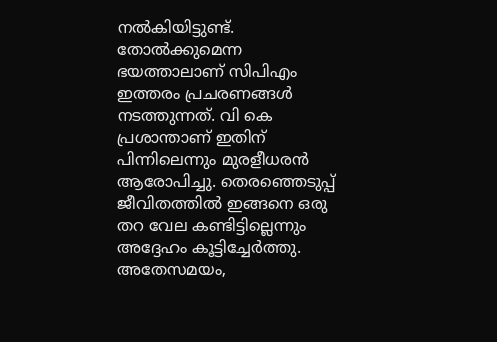നല്‍കിയിട്ടുണ്ട്. തോൽക്കുമെന്ന ഭയത്താലാണ് സിപിഎം ഇത്തരം പ്രചരണങ്ങള്‍ നടത്തുന്നത്. വി കെ പ്രശാന്താണ് ഇതിന് പിന്നിലെന്നും മുരളീധരന്‍ ആരോപിച്ചു. തെരഞ്ഞെടുപ്പ് ജീവിതത്തിൽ ഇങ്ങനെ ഒരു തറ വേല കണ്ടിട്ടില്ലെന്നും അദ്ദേഹം കൂട്ടിച്ചേര്‍ത്തു. അതേസമയം,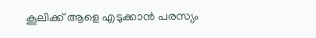കൂലിക്ക് ആളെ എടുക്കാൻ പരസ്യം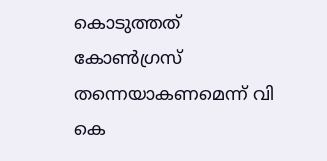കൊടുത്തത് കോൺഗ്രസ് തന്നെയാകണമെന്ന് വി കെ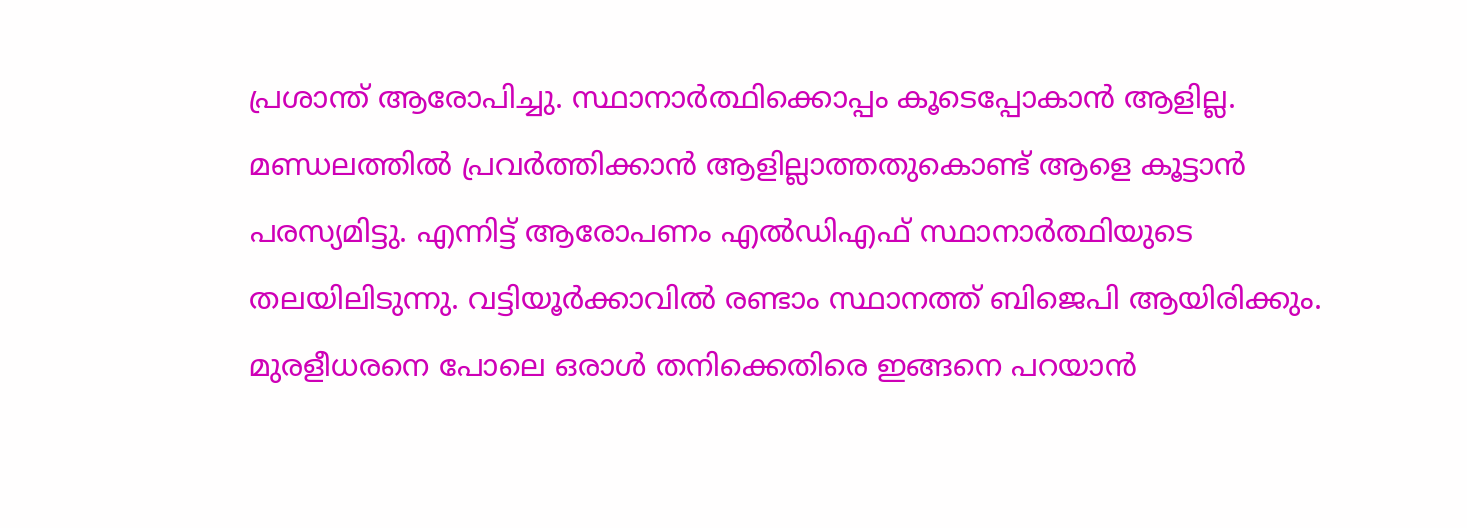പ്രശാന്ത് ആരോപിച്ചു. സ്ഥാനാർത്ഥിക്കൊപ്പം കൂടെപ്പോകാൻ ആളില്ല. മണ്ഡലത്തില്‍ പ്രവർത്തിക്കാൻ ആളില്ലാത്തതുകൊണ്ട് ആളെ കൂട്ടാൻ പരസ്യമിട്ടു. എന്നിട്ട് ആരോപണം എൽഡിഎഫ് സ്ഥാനാർത്ഥിയുടെ തലയിലിടുന്നു. വട്ടിയൂർക്കാവിൽ രണ്ടാം സ്ഥാനത്ത് ബിജെപി ആയിരിക്കും. മുരളീധരനെ പോലെ ഒരാൾ തനിക്കെതിരെ ഇങ്ങനെ പറയാൻ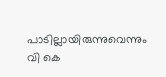പാടില്ലായിരുന്നുവെന്നും വി കെ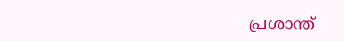പ്രശാന്ത്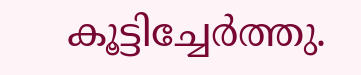കൂട്ടിച്ചേര്‍ത്തു.